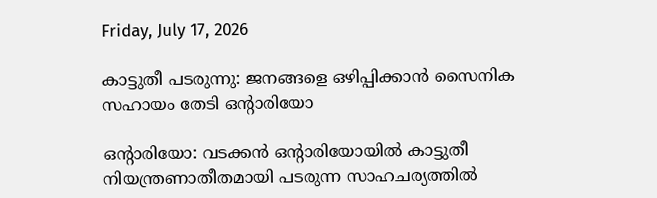Friday, July 17, 2026

കാട്ടുതീ പടരുന്നു: ജനങ്ങളെ ഒഴിപ്പിക്കാന്‍ സൈനിക സഹായം തേടി ഒന്റാരിയോ

ഒന്റാരിയോ: വടക്കന്‍ ഒന്റാരിയോയില്‍ കാട്ടുതീ നിയന്ത്രണാതീതമായി പടരുന്ന സാഹചര്യത്തില്‍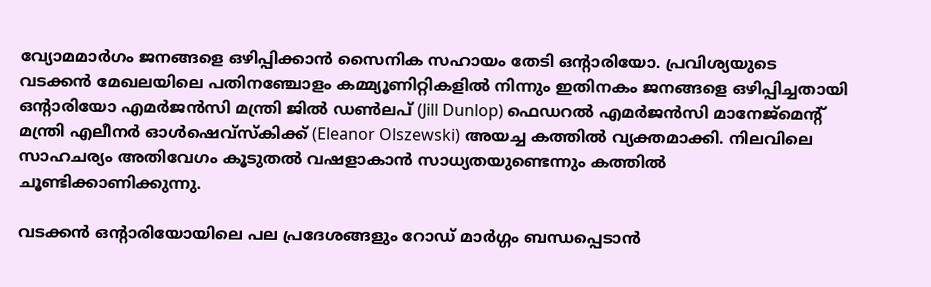വ്യോമമാര്‍ഗം ജനങ്ങളെ ഒഴിപ്പിക്കാന്‍ സൈനിക സഹായം തേടി ഒന്റാരിയോ. പ്രവിശ്യയുടെ വടക്കന്‍ മേഖലയിലെ പതിനഞ്ചോളം കമ്മ്യൂണിറ്റികളില്‍ നിന്നും ഇതിനകം ജനങ്ങളെ ഒഴിപ്പിച്ചതായി ഒന്റാരിയോ എമര്‍ജന്‍സി മന്ത്രി ജില്‍ ഡണ്‍ലപ് (Jill Dunlop) ഫെഡറല്‍ എമര്‍ജന്‍സി മാനേജ്‌മെന്റ് മന്ത്രി എലീനര്‍ ഓള്‍ഷെവ്‌സ്‌കിക്ക് (Eleanor Olszewski) അയച്ച കത്തില്‍ വ്യക്തമാക്കി. നിലവിലെ സാഹചര്യം അതിവേഗം കൂടുതല്‍ വഷളാകാന്‍ സാധ്യതയുണ്ടെന്നും കത്തില്‍ ചൂണ്ടിക്കാണിക്കുന്നു.

വടക്കന്‍ ഒന്റാരിയോയിലെ പല പ്രദേശങ്ങളും റോഡ് മാര്‍ഗ്ഗം ബന്ധപ്പെടാന്‍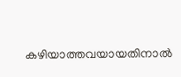കഴിയാത്തവയായതിനാല്‍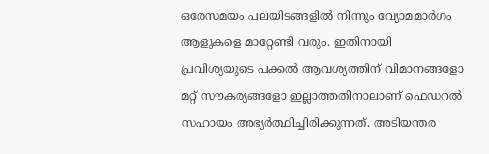ഒരേസമയം പലയിടങ്ങളില്‍ നിന്നും വ്യോമമാര്‍ഗം ആളുകളെ മാറ്റേണ്ടി വരും. ഇതിനായി പ്രവിശ്യയുടെ പക്കല്‍ ആവശ്യത്തിന് വിമാനങ്ങളോ മറ്റ് സൗകര്യങ്ങളോ ഇല്ലാത്തതിനാലാണ് ഫെഡറല്‍ സഹായം അഭ്യര്‍ത്ഥിച്ചിരിക്കുന്നത്. അടിയന്തര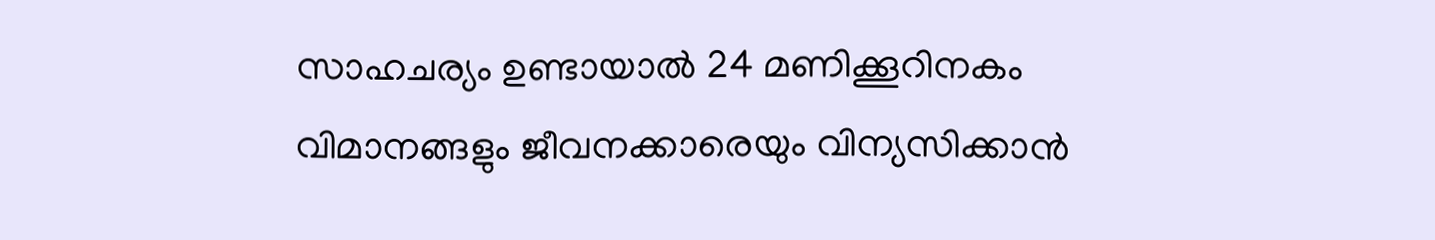സാഹചര്യം ഉണ്ടായാല്‍ 24 മണിക്കൂറിനകം വിമാനങ്ങളും ജീവനക്കാരെയും വിന്യസിക്കാന്‍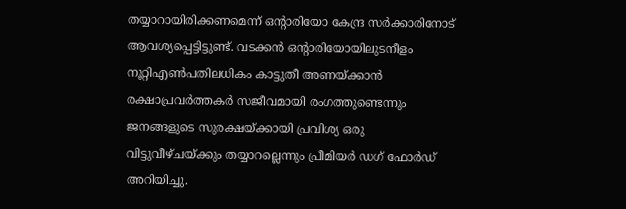തയ്യാറായിരിക്കണമെന്ന് ഒന്റാരിയോ കേന്ദ്ര സര്‍ക്കാരിനോട് ആവശ്യപ്പെട്ടിട്ടുണ്ട്. വടക്കന്‍ ഒന്റാരിയോയിലുടനീളം നൂറ്റിഎണ്‍പതിലധികം കാട്ടുതീ അണയ്ക്കാന്‍ രക്ഷാപ്രവര്‍ത്തകര്‍ സജീവമായി രംഗത്തുണ്ടെന്നും ജനങ്ങളുടെ സുരക്ഷയ്ക്കായി പ്രവിശ്യ ഒരു വിട്ടുവീഴ്ചയ്ക്കും തയ്യാറല്ലെന്നും പ്രീമിയര്‍ ഡഗ് ഫോര്‍ഡ് അറിയിച്ചു.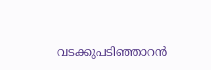വടക്കുപടിഞ്ഞാറന്‍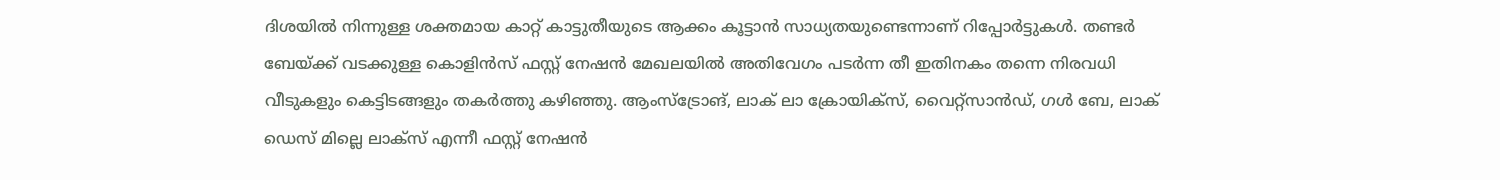ദിശയില്‍ നിന്നുള്ള ശക്തമായ കാറ്റ് കാട്ടുതീയുടെ ആക്കം കൂട്ടാന്‍ സാധ്യതയുണ്ടെന്നാണ് റിപ്പോര്‍ട്ടുകള്‍. തണ്ടര്‍ ബേയ്ക്ക് വടക്കുള്ള കൊളിന്‍സ് ഫസ്റ്റ് നേഷന്‍ മേഖലയില്‍ അതിവേഗം പടര്‍ന്ന തീ ഇതിനകം തന്നെ നിരവധി വീടുകളും കെട്ടിടങ്ങളും തകര്‍ത്തു കഴിഞ്ഞു. ആംസ്‌ട്രോങ്, ലാക് ലാ ക്രോയിക്‌സ്, വൈറ്റ്‌സാന്‍ഡ്, ഗള്‍ ബേ, ലാക് ഡെസ് മില്ലെ ലാക്‌സ് എന്നീ ഫസ്റ്റ് നേഷന്‍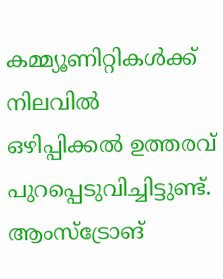കമ്മ്യൂണിറ്റികള്‍ക്ക് നിലവില്‍ ഒഴിപ്പിക്കല്‍ ഉത്തരവ് പുറപ്പെടുവിച്ചിട്ടുണ്ട്. ആംസ്‌ട്രോങ്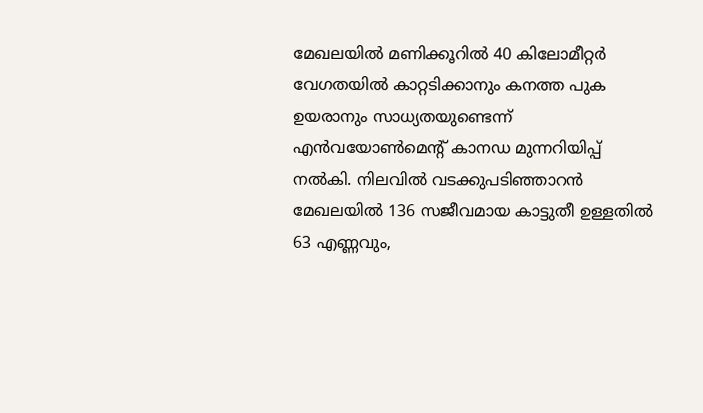മേഖലയില്‍ മണിക്കൂറില്‍ 40 കിലോമീറ്റര്‍ വേഗതയില്‍ കാറ്റടിക്കാനും കനത്ത പുക ഉയരാനും സാധ്യതയുണ്ടെന്ന് എന്‍വയോണ്‍മെന്റ് കാനഡ മുന്നറിയിപ്പ് നല്‍കി. നിലവില്‍ വടക്കുപടിഞ്ഞാറന്‍ മേഖലയില്‍ 136 സജീവമായ കാട്ടുതീ ഉള്ളതില്‍ 63 എണ്ണവും,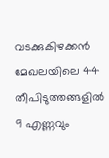വടക്കുകിഴക്കന്‍ മേഖലയിലെ 44 തീപിടുത്തങ്ങളില്‍ 9 എണ്ണവും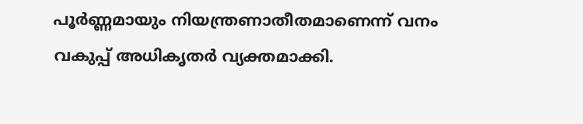പൂര്‍ണ്ണമായും നിയന്ത്രണാതീതമാണെന്ന് വനം വകുപ്പ് അധികൃതര്‍ വ്യക്തമാക്കി.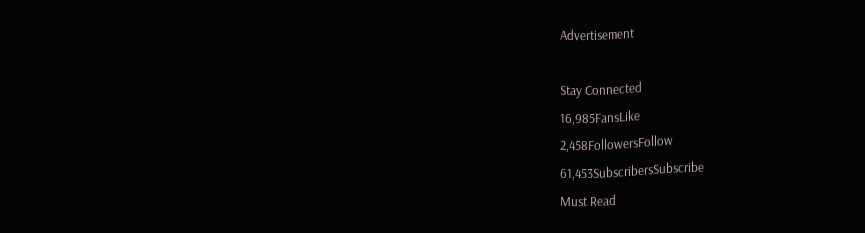Advertisement

Stay Connected
16,985FansLike
2,458FollowersFollow
61,453SubscribersSubscribe
Must Read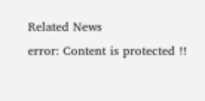Related News
error: Content is protected !!